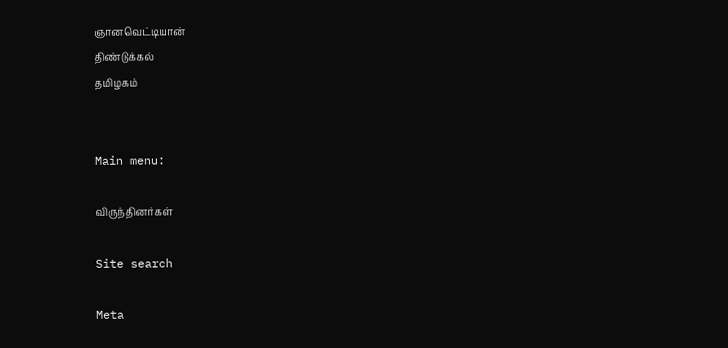ஞானவெட்டியான்
திண்டுக்கல்
தமிழகம்


Main menu:

விருந்தினர்கள்

Site search

Meta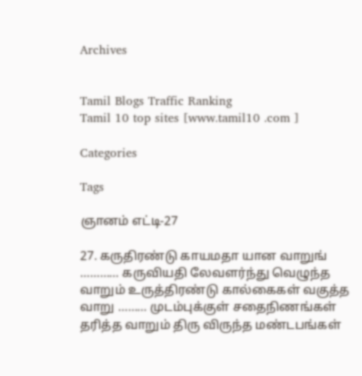Archives


Tamil Blogs Traffic Ranking
Tamil 10 top sites [www.tamil10 .com ]

Categories

Tags

ஞானம் எட்டி-27

27. கருதிரண்டு காயமதா யான வாறுங் ………… கருவியதி லேவளர்ந்து வெழுந்த வாறும் உருத்திரண்டு கால்கைகள் வகுத்த வாறு ……… முடம்புக்குள் சதைநிணங்கள் தரித்த வாறும் திரு விருந்த மண்டபங்கள்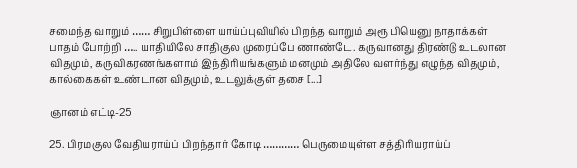சமைந்த வாறும் …… சிறுபிள்ளை யாய்ப்புவியில் பிறந்த வாறும் அரூ பியெனு நாதாக்கள் பாதம் போற்றி ….. யாதியிலே சாதிகுல முரைப்பே ணாண்டே. கருவானது திரண்டு உடலான விதமும், கருவிகரணங்களாம் இந்திரியங்களும் மனமும் அதிலே வளர்ந்து எழுந்த விதமும், கால்கைகள் உண்டான விதமும், உடலுக்குள் தசை [...]

ஞானம் எட்டி-25

25. பிரமகுல வேதியராய்ப் பிறந்தார் கோடி ………… பெருமையுள்ள சத்திரியராய்ப்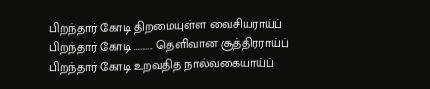பிறந்தார் கோடி திறமையுள்ள வைசியராய்ப் பிறந்தார் கோடி ……….. தெளிவான சூத்திரராய்ப் பிறந்தார் கோடி உறவதித நால்வகையாய்ப்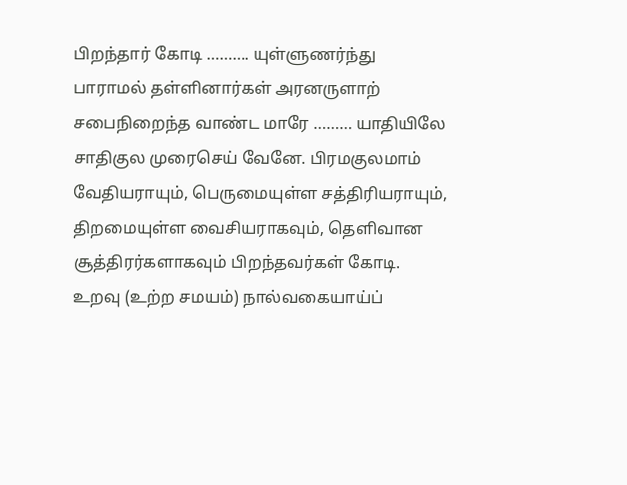பிறந்தார் கோடி ………. யுள்ளுணர்ந்து பாராமல் தள்ளினார்கள் அரனருளாற் சபைநிறைந்த வாண்ட மாரே ……… யாதியிலே சாதிகுல முரைசெய் வேனே. பிரமகுலமாம் வேதியராயும், பெருமையுள்ள சத்திரியராயும், திறமையுள்ள வைசியராகவும், தெளிவான சூத்திரர்களாகவும் பிறந்தவர்கள் கோடி. உறவு (உற்ற சமயம்) நால்வகையாய்ப்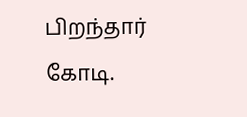பிறந்தார் கோடி.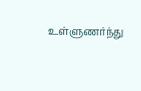உள்ளுணர்ந்து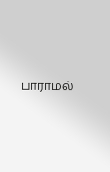பாராமல்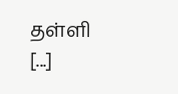தள்ளி [...]